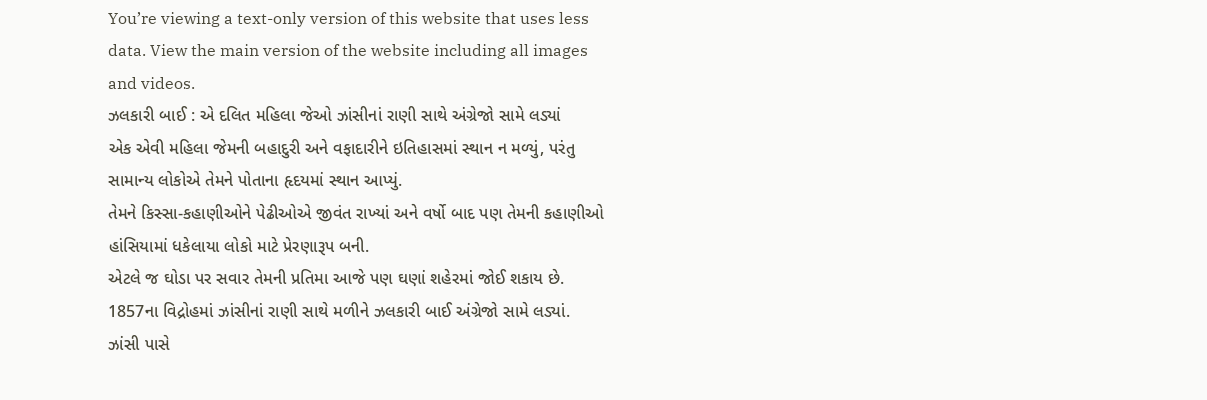You’re viewing a text-only version of this website that uses less data. View the main version of the website including all images and videos.
ઝલકારી બાઈ : એ દલિત મહિલા જેઓ ઝાંસીનાં રાણી સાથે અંગ્રેજો સામે લડ્યાં
એક એવી મહિલા જેમની બહાદુરી અને વફાદારીને ઇતિહાસમાં સ્થાન ન મળ્યું, પરંતુ સામાન્ય લોકોએ તેમને પોતાના હૃદયમાં સ્થાન આપ્યું.
તેમને કિસ્સા-કહાણીઓને પેઢીઓએ જીવંત રાખ્યાં અને વર્ષો બાદ પણ તેમની કહાણીઓ હાંસિયામાં ધકેલાયા લોકો માટે પ્રેરણારૂપ બની.
એટલે જ ઘોડા પર સવાર તેમની પ્રતિમા આજે પણ ઘણાં શહેરમાં જોઈ શકાય છે.
1857ના વિદ્રોહમાં ઝાંસીનાં રાણી સાથે મળીને ઝલકારી બાઈ અંગ્રેજો સામે લડ્યાં. ઝાંસી પાસે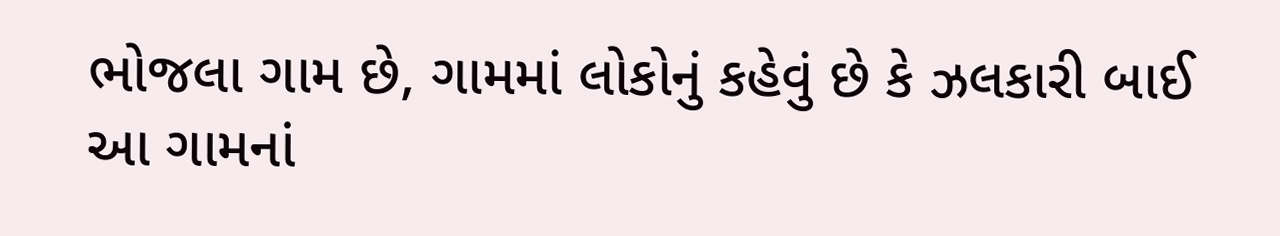ભોજલા ગામ છે, ગામમાં લોકોનું કહેવું છે કે ઝલકારી બાઈ આ ગામનાં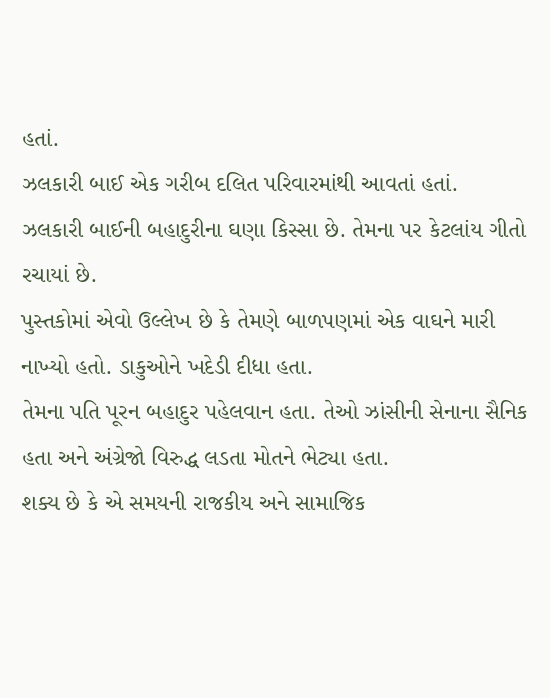હતાં.
ઝલકારી બાઈ એક ગરીબ દલિત પરિવારમાંથી આવતાં હતાં.
ઝલકારી બાઈની બહાદુરીના ઘણા કિસ્સા છે. તેમના પર કેટલાંય ગીતો રચાયાં છે.
પુસ્તકોમાં એવો ઉલ્લેખ છે કે તેમણે બાળપણમાં એક વાઘને મારી નાખ્યો હતો. ડાકુઓને ખદેડી દીધા હતા.
તેમના પતિ પૂરન બહાદુર પહેલવાન હતા. તેઓ ઝાંસીની સેનાના સૈનિક હતા અને અંગ્રેજો વિરુદ્ધ લડતા મોતને ભેટ્યા હતા.
શક્ય છે કે એ સમયની રાજકીય અને સામાજિક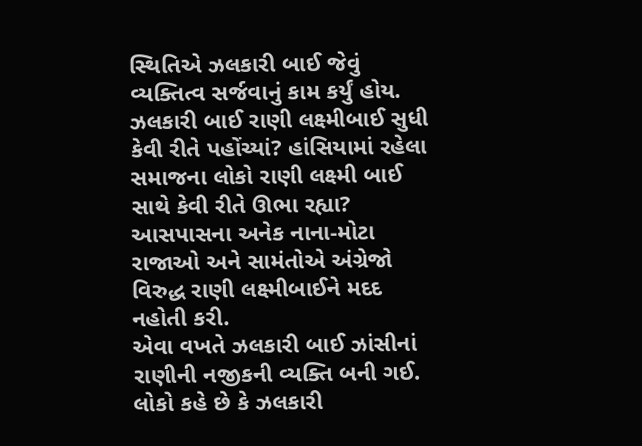સ્થિતિએ ઝલકારી બાઈ જેવું વ્યક્તિત્વ સર્જવાનું કામ કર્યું હોય.
ઝલકારી બાઈ રાણી લક્ષ્મીબાઈ સુધી કેવી રીતે પહોંચ્યાં? હાંસિયામાં રહેલા સમાજના લોકો રાણી લક્ષ્મી બાઈ સાથે કેવી રીતે ઊભા રહ્યા?
આસપાસના અનેક નાના-મોટા રાજાઓ અને સામંતોએ અંગ્રેજો વિરુદ્ધ રાણી લક્ષ્મીબાઈને મદદ નહોતી કરી.
એવા વખતે ઝલકારી બાઈ ઝાંસીનાં રાણીની નજીકની વ્યક્તિ બની ગઈ.
લોકો કહે છે કે ઝલકારી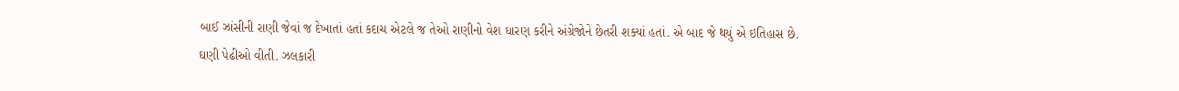બાઈ ઝાંસીની રાણી જેવાં જ દેખાતાં હતાં કદાચ એટલે જ તેઓ રાણીનો વેશ ધારણ કરીને અંગ્રેજોને છેતરી શક્યાં હતાં. એ બાદ જે થયું એ ઇતિહાસ છે.
ઘણી પેઢીઓ વીતી. ઝલકારી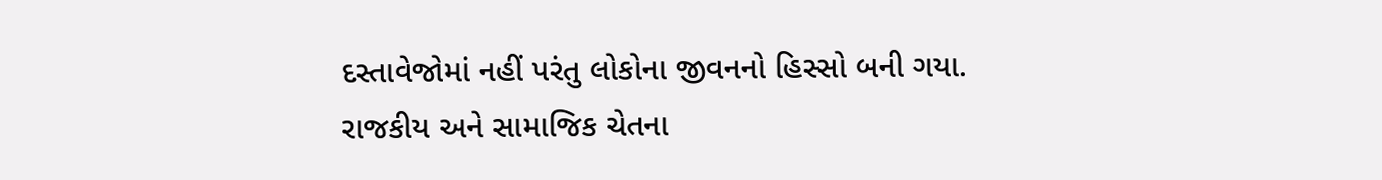દસ્તાવેજોમાં નહીં પરંતુ લોકોના જીવનનો હિસ્સો બની ગયા.
રાજકીય અને સામાજિક ચેતના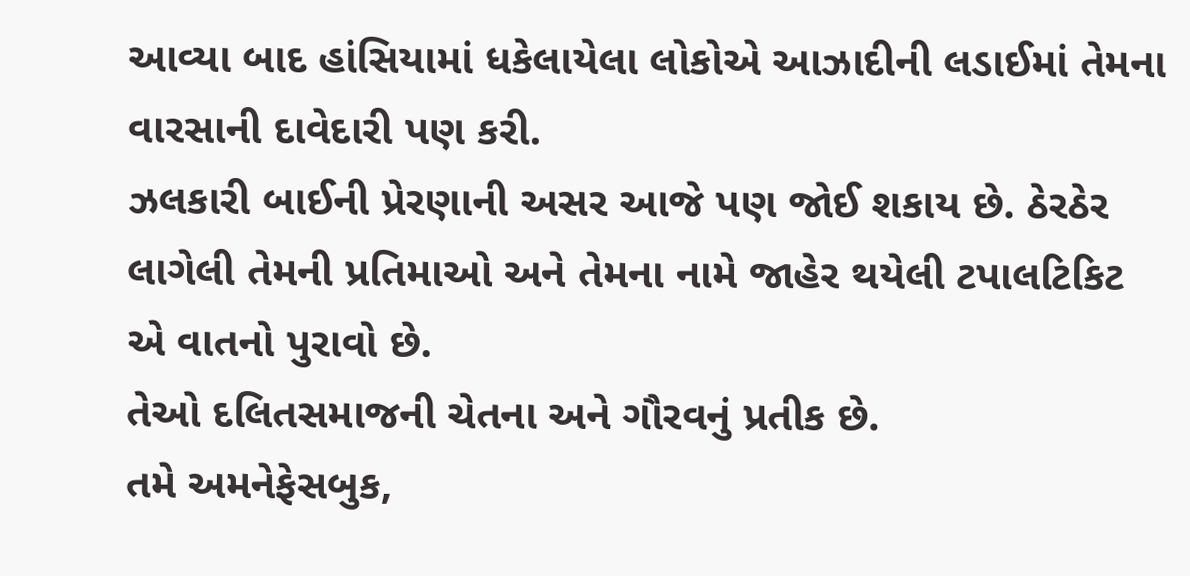આવ્યા બાદ હાંસિયામાં ધકેલાયેલા લોકોએ આઝાદીની લડાઈમાં તેમના વારસાની દાવેદારી પણ કરી.
ઝલકારી બાઈની પ્રેરણાની અસર આજે પણ જોઈ શકાય છે. ઠેરઠેર લાગેલી તેમની પ્રતિમાઓ અને તેમના નામે જાહેર થયેલી ટપાલટિકિટ એ વાતનો પુરાવો છે.
તેઓ દલિતસમાજની ચેતના અને ગૌરવનું પ્રતીક છે.
તમે અમનેફેસબુક,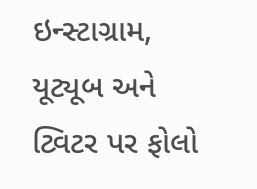ઇન્સ્ટાગ્રામ, યૂટ્યૂબ અને ટ્વિટર પર ફોલો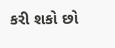કરી શકો છો